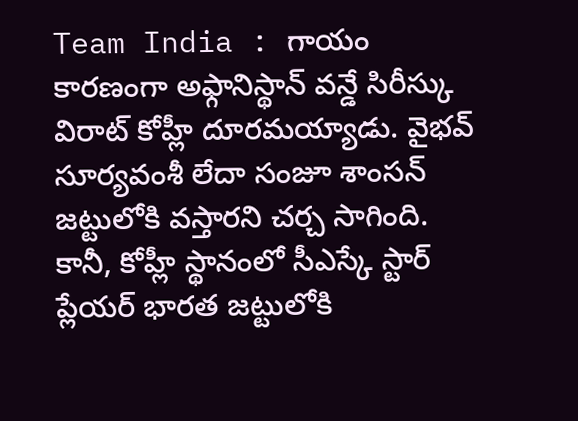Team India : గాయం కారణంగా అఫ్గానిస్థాన్ వన్డే సిరీస్కు విరాట్ కోహ్లీ దూరమయ్యాడు. వైభవ్ సూర్యవంశీ లేదా సంజూ శాంసన్ జట్టులోకి వస్తారని చర్చ సాగింది. కానీ, కోహ్లీ స్థానంలో సీఎస్కే స్టార్ ప్లేయర్ భారత జట్టులోకి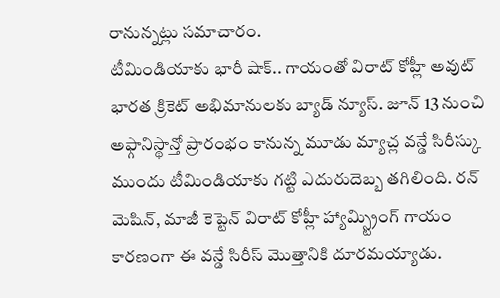రానున్నట్లు సమాచారం.
టీమిండియాకు భారీ షాక్.. గాయంతో విరాట్ కోహ్లీ అవుట్
భారత క్రికెట్ అభిమానులకు బ్యాడ్ న్యూస్. జూన్ 13 నుంచి అఫ్గానిస్థాన్తో ప్రారంభం కానున్న మూడు మ్యాచ్ల వన్డే సిరీస్కు ముందు టీమిండియాకు గట్టి ఎదురుదెబ్బ తగిలింది. రన్ మెషిన్, మాజీ కెప్టెన్ విరాట్ కోహ్లీ హ్యామ్స్ట్రింగ్ గాయం కారణంగా ఈ వన్డే సిరీస్ మొత్తానికి దూరమయ్యాడు.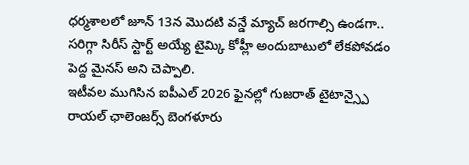ధర్మశాలలో జూన్ 13న మొదటి వన్డే మ్యాచ్ జరగాల్సి ఉండగా.. సరిగ్గా సిరీస్ స్టార్ట్ అయ్యే టైమ్కి కోహ్లీ అందుబాటులో లేకపోవడం పెద్ద మైనస్ అని చెప్పాలి.
ఇటీవల ముగిసిన ఐపీఎల్ 2026 ఫైనల్లో గుజరాత్ టైటాన్స్పై రాయల్ ఛాలెంజర్స్ బెంగళూరు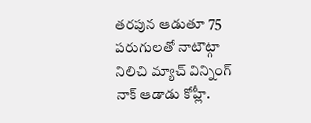తరపున ఆడుతూ 75 పరుగులతో నాటౌట్గా నిలిచి మ్యాచ్ విన్నింగ్ నాక్ ఆడాడు కోహ్లీ.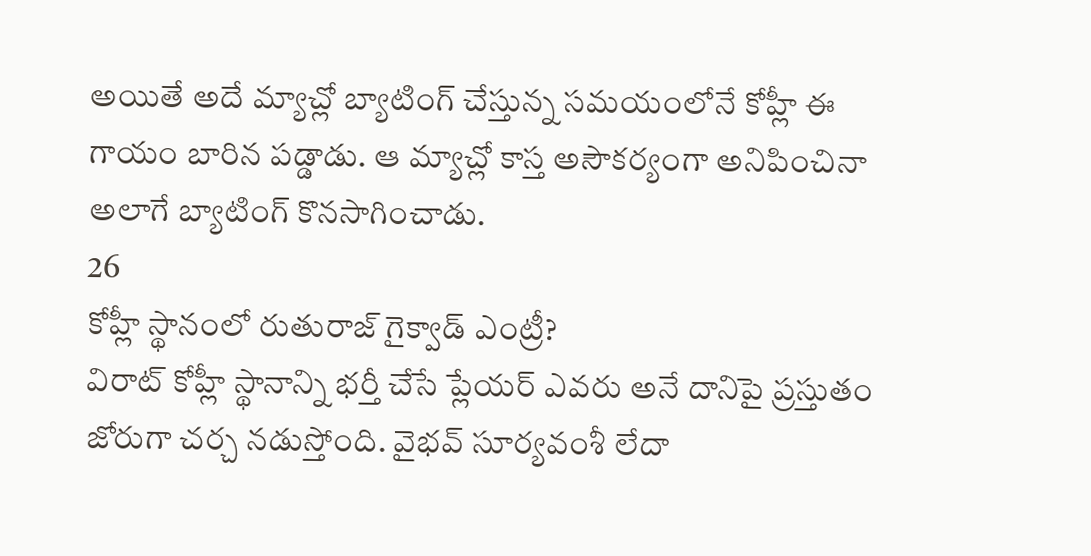అయితే అదే మ్యాచ్లో బ్యాటింగ్ చేస్తున్న సమయంలోనే కోహ్లీ ఈ గాయం బారిన పడ్డాడు. ఆ మ్యాచ్లో కాస్త అసౌకర్యంగా అనిపించినా అలాగే బ్యాటింగ్ కొనసాగించాడు.
26
కోహ్లీ స్థానంలో రుతురాజ్ గైక్వాడ్ ఎంట్రీ?
విరాట్ కోహ్లీ స్థానాన్ని భర్తీ చేసే ప్లేయర్ ఎవరు అనే దానిపై ప్రస్తుతం జోరుగా చర్చ నడుస్తోంది. వైభవ్ సూర్యవంశీ లేదా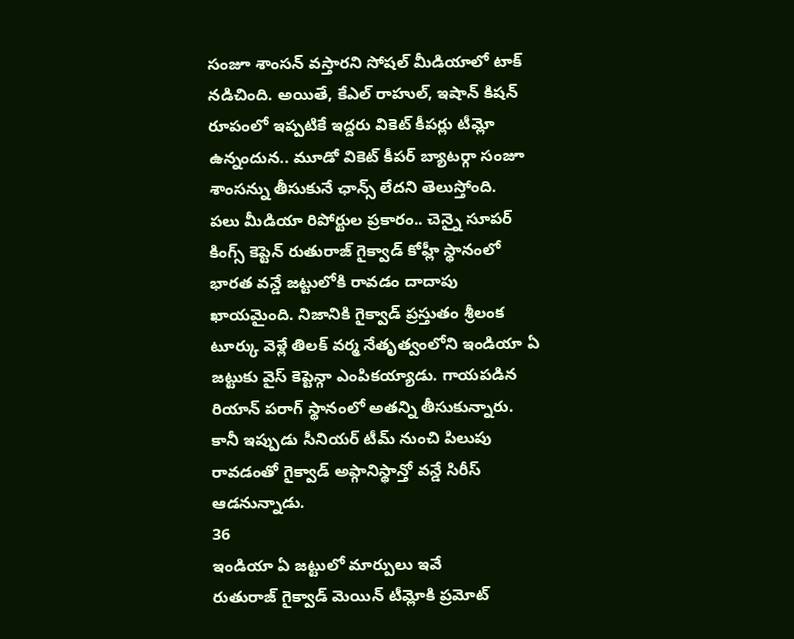సంజూ శాంసన్ వస్తారని సోషల్ మీడియాలో టాక్ నడిచింది. అయితే, కేఎల్ రాహుల్, ఇషాన్ కిషన్ రూపంలో ఇప్పటికే ఇద్దరు వికెట్ కీపర్లు టీమ్లో ఉన్నందున.. మూడో వికెట్ కీపర్ బ్యాటర్గా సంజూ శాంసన్ను తీసుకునే ఛాన్స్ లేదని తెలుస్తోంది.
పలు మీడియా రిపోర్టుల ప్రకారం.. చెన్నై సూపర్ కింగ్స్ కెప్టెన్ రుతురాజ్ గైక్వాడ్ కోహ్లీ స్థానంలో భారత వన్డే జట్టులోకి రావడం దాదాపు ఖాయమైంది. నిజానికి గైక్వాడ్ ప్రస్తుతం శ్రీలంక టూర్కు వెళ్లే తిలక్ వర్మ నేతృత్వంలోని ఇండియా ఏ జట్టుకు వైస్ కెప్టెన్గా ఎంపికయ్యాడు. గాయపడిన రియాన్ పరాగ్ స్థానంలో అతన్ని తీసుకున్నారు. కానీ ఇప్పుడు సీనియర్ టీమ్ నుంచి పిలుపు రావడంతో గైక్వాడ్ అఫ్గానిస్థాన్తో వన్డే సిరీస్ ఆడనున్నాడు.
36
ఇండియా ఏ జట్టులో మార్పులు ఇవే
రుతురాజ్ గైక్వాడ్ మెయిన్ టీమ్లోకి ప్రమోట్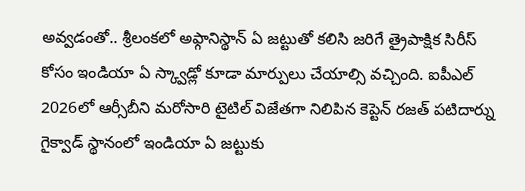అవ్వడంతో.. శ్రీలంకలో అఫ్గానిస్థాన్ ఏ జట్టుతో కలిసి జరిగే త్రైపాక్షిక సిరీస్ కోసం ఇండియా ఏ స్క్వాడ్లో కూడా మార్పులు చేయాల్సి వచ్చింది. ఐపీఎల్ 2026లో ఆర్సీబీని మరోసారి టైటిల్ విజేతగా నిలిపిన కెప్టెన్ రజత్ పటిదార్ను గైక్వాడ్ స్థానంలో ఇండియా ఏ జట్టుకు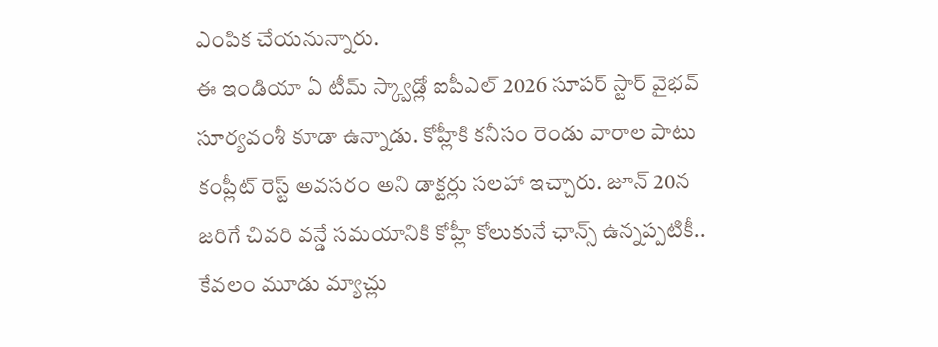ఎంపిక చేయనున్నారు.
ఈ ఇండియా ఏ టీమ్ స్క్వాడ్లో ఐపీఎల్ 2026 సూపర్ స్టార్ వైభవ్ సూర్యవంశీ కూడా ఉన్నాడు. కోహ్లీకి కనీసం రెండు వారాల పాటు కంప్లీట్ రెస్ట్ అవసరం అని డాక్టర్లు సలహా ఇచ్చారు. జూన్ 20న జరిగే చివరి వన్డే సమయానికి కోహ్లీ కోలుకునే ఛాన్స్ ఉన్నప్పటికీ.. కేవలం మూడు మ్యాచ్లు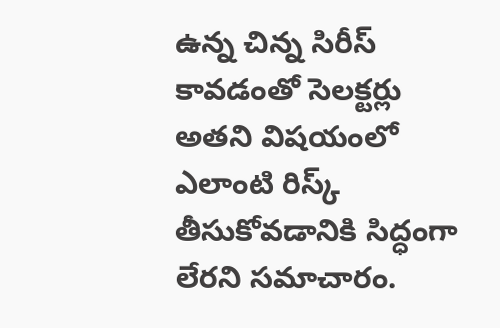ఉన్న చిన్న సిరీస్ కావడంతో సెలక్టర్లు అతని విషయంలో ఎలాంటి రిస్క్ తీసుకోవడానికి సిద్ధంగా లేరని సమాచారం.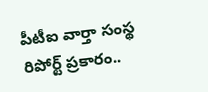పీటీఐ వార్తా సంస్థ రిపోర్ట్ ప్రకారం..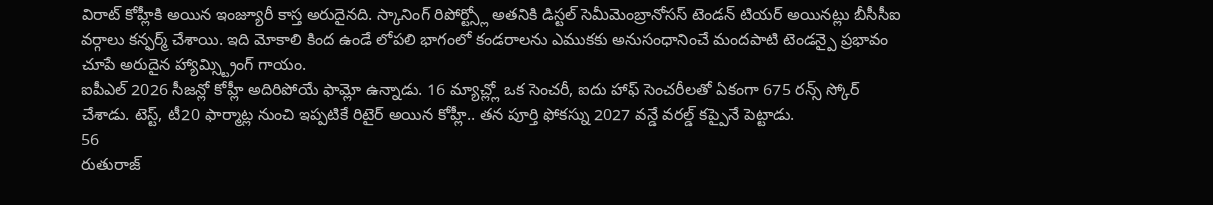విరాట్ కోహ్లీకి అయిన ఇంజ్యూరీ కాస్త అరుదైనది. స్కానింగ్ రిపోర్ట్స్లో అతనికి డిస్టల్ సెమీమెంబ్రానోసస్ టెండన్ టియర్ అయినట్లు బీసీసీఐ వర్గాలు కన్ఫర్మ్ చేశాయి. ఇది మోకాలి కింద ఉండే లోపలి భాగంలో కండరాలను ఎముకకు అనుసంధానించే మందపాటి టెండన్పై ప్రభావం చూపే అరుదైన హ్యామ్స్ట్రింగ్ గాయం.
ఐపీఎల్ 2026 సీజన్లో కోహ్లీ అదిరిపోయే ఫామ్లో ఉన్నాడు. 16 మ్యాచ్ల్లో ఒక సెంచరీ, ఐదు హాఫ్ సెంచరీలతో ఏకంగా 675 రన్స్ స్కోర్ చేశాడు. టెస్ట్, టీ20 ఫార్మాట్ల నుంచి ఇప్పటికే రిటైర్ అయిన కోహ్లీ.. తన పూర్తి ఫోకస్ను 2027 వన్డే వరల్డ్ కప్పైనే పెట్టాడు.
56
రుతురాజ్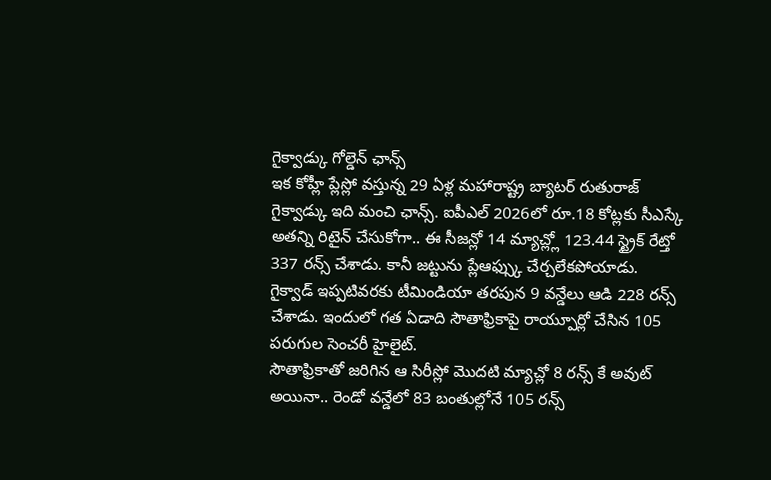గైక్వాడ్కు గోల్డెన్ ఛాన్స్
ఇక కోహ్లీ ప్లేస్లో వస్తున్న 29 ఏళ్ల మహారాష్ట్ర బ్యాటర్ రుతురాజ్ గైక్వాడ్కు ఇది మంచి ఛాన్స్. ఐపీఎల్ 2026లో రూ.18 కోట్లకు సీఎస్కే అతన్ని రిటైన్ చేసుకోగా.. ఈ సీజన్లో 14 మ్యాచ్ల్లో 123.44 స్ట్రైక్ రేట్తో 337 రన్స్ చేశాడు. కానీ జట్టును ప్లేఆఫ్స్కు చేర్చలేకపోయాడు. గైక్వాడ్ ఇప్పటివరకు టీమిండియా తరపున 9 వన్డేలు ఆడి 228 రన్స్ చేశాడు. ఇందులో గత ఏడాది సౌతాఫ్రికాపై రాయ్పూర్లో చేసిన 105 పరుగుల సెంచరీ హైలైట్.
సౌతాఫ్రికాతో జరిగిన ఆ సిరీస్లో మొదటి మ్యాచ్లో 8 రన్స్ కే అవుట్ అయినా.. రెండో వన్డేలో 83 బంతుల్లోనే 105 రన్స్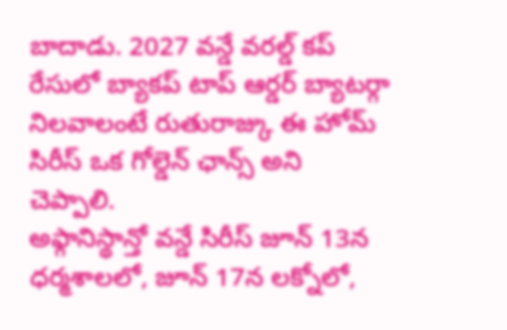బాదాడు. 2027 వన్డే వరల్డ్ కప్ రేసులో బ్యాకప్ టాప్ ఆర్డర్ బ్యాటర్గా నిలవాలంటే రుతురాజ్కు ఈ హోమ్ సిరీస్ ఒక గోల్డెన్ ఛాన్స్ అని చెప్పాలి.
అఫ్గానిస్థాన్తో వన్డే సిరీస్ జూన్ 13న ధర్మశాలలో, జూన్ 17న లక్నోలో,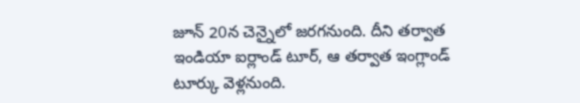జూన్ 20న చెన్నైలో జరగనుంది. దీని తర్వాత ఇండియా ఐర్లాండ్ టూర్, ఆ తర్వాత ఇంగ్లాండ్ టూర్కు వెళ్లనుంది.